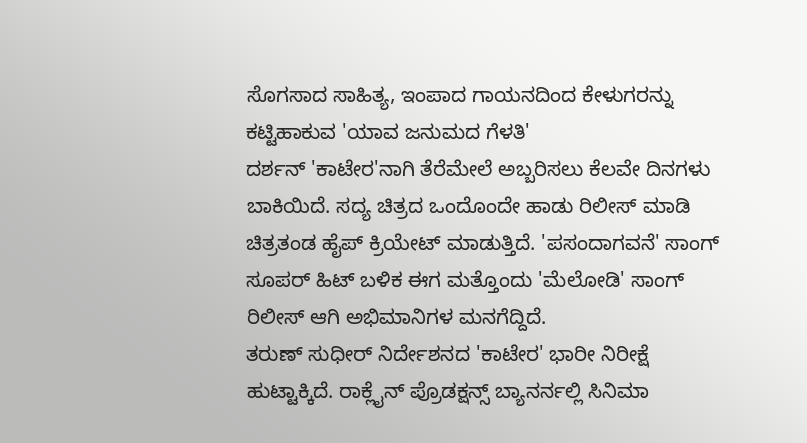ಸೊಗಸಾದ ಸಾಹಿತ್ಯ, ಇಂಪಾದ ಗಾಯನದಿಂದ ಕೇಳುಗರನ್ನು ಕಟ್ಟಿಹಾಕುವ 'ಯಾವ ಜನುಮದ ಗೆಳತಿ'
ದರ್ಶನ್ 'ಕಾಟೇರ'ನಾಗಿ ತೆರೆಮೇಲೆ ಅಬ್ಬರಿಸಲು ಕೆಲವೇ ದಿನಗಳು ಬಾಕಿಯಿದೆ. ಸದ್ಯ ಚಿತ್ರದ ಒಂದೊಂದೇ ಹಾಡು ರಿಲೀಸ್ ಮಾಡಿ ಚಿತ್ರತಂಡ ಹೈಪ್ ಕ್ರಿಯೇಟ್ ಮಾಡುತ್ತಿದೆ. 'ಪಸಂದಾಗವನೆ' ಸಾಂಗ್ ಸೂಪರ್ ಹಿಟ್ ಬಳಿಕ ಈಗ ಮತ್ತೊಂದು 'ಮೆಲೋಡಿ' ಸಾಂಗ್ ರಿಲೀಸ್ ಆಗಿ ಅಭಿಮಾನಿಗಳ ಮನಗೆದ್ದಿದೆ.
ತರುಣ್ ಸುಧೀರ್ ನಿರ್ದೇಶನದ 'ಕಾಟೇರ' ಭಾರೀ ನಿರೀಕ್ಷೆ ಹುಟ್ಟಾಕ್ಕಿದೆ. ರಾಕ್ಲೈನ್ ಪ್ರೊಡಕ್ಷನ್ಸ್ ಬ್ಯಾನರ್ನಲ್ಲಿ ಸಿನಿಮಾ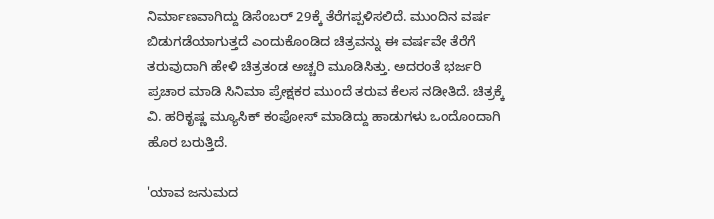ನಿರ್ಮಾಣವಾಗಿದ್ದು ಡಿಸೆಂಬರ್ 29ಕ್ಕೆ ತೆರೆಗಪ್ಪಳಿಸಲಿದೆ. ಮುಂದಿನ ವರ್ಷ ಬಿಡುಗಡೆಯಾಗುತ್ತದೆ ಎಂದುಕೊಂಡಿದ ಚಿತ್ರವನ್ನು ಈ ವರ್ಷವೇ ತೆರೆಗೆ ತರುವುದಾಗಿ ಹೇಳಿ ಚಿತ್ರತಂಡ ಅಚ್ಚರಿ ಮೂಡಿಸಿತ್ತು. ಅದರಂತೆ ಭರ್ಜರಿ ಪ್ರಚಾರ ಮಾಡಿ ಸಿನಿಮಾ ಪ್ರೇಕ್ಷಕರ ಮುಂದೆ ತರುವ ಕೆಲಸ ನಡೀತಿದೆ. ಚಿತ್ರಕ್ಕೆ ವಿ. ಹರಿಕೃಷ್ಣ ಮ್ಯೂಸಿಕ್ ಕಂಪೋಸ್ ಮಾಡಿದ್ದು ಹಾಡುಗಳು ಒಂದೊಂದಾಗಿ ಹೊರ ಬರುತ್ತಿದೆ.

'ಯಾವ ಜನುಮದ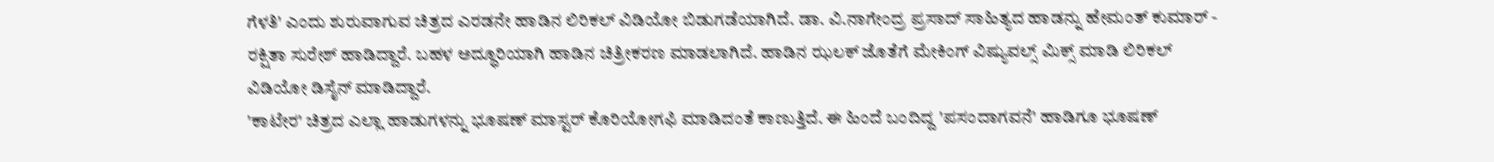ಗೆಳತಿ' ಎಂದು ಶುರುವಾಗುವ ಚಿತ್ರದ ಎರಡನೇ ಹಾಡಿನ ಲಿರಿಕಲ್ ವಿಡಿಯೋ ಬಿಡುಗಡೆಯಾಗಿದೆ. ಡಾ. ವಿ.ನಾಗೇಂದ್ರ ಪ್ರಸಾದ್ ಸಾಹಿತ್ಯದ ಹಾಡನ್ನು ಹೇಮಂತ್ ಕುಮಾರ್ - ರಕ್ಷಿತಾ ಸುರೇಶ್ ಹಾಡಿದ್ದಾರೆ. ಬಹಳ ಅದ್ಧೂರಿಯಾಗಿ ಹಾಡಿನ ಚಿತ್ರೀಕರಣ ಮಾಡಲಾಗಿದೆ. ಹಾಡಿನ ಝಲಕ್ ಜೊತೆಗೆ ಮೇಕಿಂಗ್ ವಿಷ್ಯುವಲ್ಸ್ ಮಿಕ್ಸ್ ಮಾಡಿ ಲಿರಿಕಲ್ ವಿಡಿಯೋ ಡಿಸೈನ್ ಮಾಡಿದ್ದಾರೆ.
'ಕಾಟೇರ' ಚಿತ್ರದ ಎಲ್ಲಾ ಹಾಡುಗಳನ್ನು ಭೂಷಣ್ ಮಾಸ್ಟರ್ ಕೊರಿಯೋಗಫಿ ಮಾಡಿದಂತೆ ಕಾಣುತ್ತಿದೆ. ಈ ಹಿಂದೆ ಬಂದಿದ್ದ 'ಪಸಂದಾಗವನೆ' ಹಾಡಿಗೂ ಭೂಷಣ್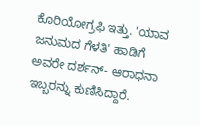ಕೊರಿಯೋಗ್ರಫಿ ಇತ್ತು. 'ಯಾವ ಜನುಮದ ಗೆಳತಿ' ಹಾಡಿಗೆ ಅವರೇ ದರ್ಶನ್- ಆರಾಧನಾ ಇಬ್ಬರನ್ನು ಕುಣಿಸಿದ್ದಾರೆ.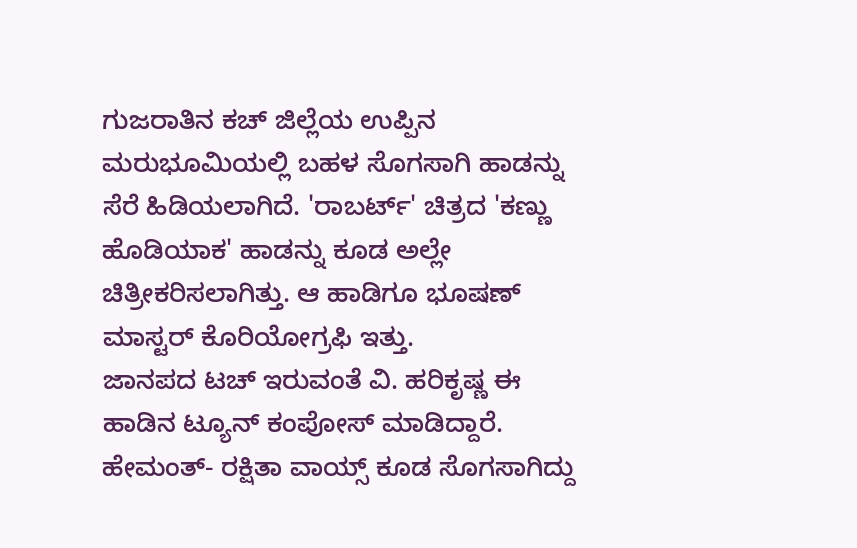ಗುಜರಾತಿನ ಕಚ್ ಜಿಲ್ಲೆಯ ಉಪ್ಪಿನ ಮರುಭೂಮಿಯಲ್ಲಿ ಬಹಳ ಸೊಗಸಾಗಿ ಹಾಡನ್ನು ಸೆರೆ ಹಿಡಿಯಲಾಗಿದೆ. 'ರಾಬರ್ಟ್' ಚಿತ್ರದ 'ಕಣ್ಣು ಹೊಡಿಯಾಕ' ಹಾಡನ್ನು ಕೂಡ ಅಲ್ಲೇ ಚಿತ್ರೀಕರಿಸಲಾಗಿತ್ತು. ಆ ಹಾಡಿಗೂ ಭೂಷಣ್ ಮಾಸ್ಟರ್ ಕೊರಿಯೋಗ್ರಫಿ ಇತ್ತು.
ಜಾನಪದ ಟಚ್ ಇರುವಂತೆ ವಿ. ಹರಿಕೃಷ್ಣ ಈ ಹಾಡಿನ ಟ್ಯೂನ್ ಕಂಪೋಸ್ ಮಾಡಿದ್ದಾರೆ. ಹೇಮಂತ್- ರಕ್ಷಿತಾ ವಾಯ್ಸ್ ಕೂಡ ಸೊಗಸಾಗಿದ್ದು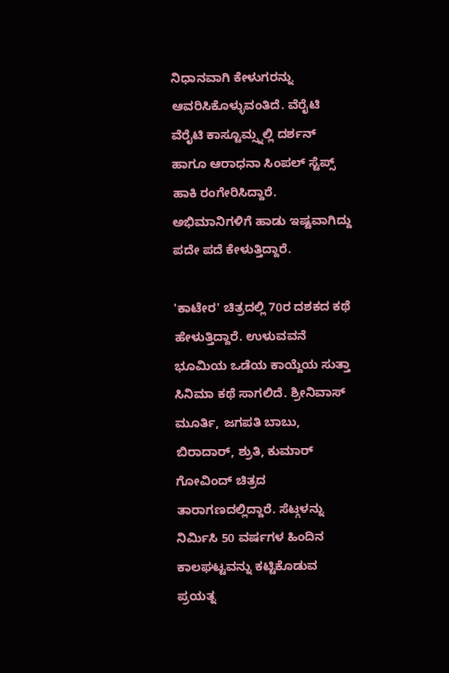ನಿಧಾನವಾಗಿ ಕೇಳುಗರನ್ನು ಆವರಿಸಿಕೊಳ್ಳುವಂತಿದೆ. ವೆರೈಟಿ ವೆರೈಟಿ ಕಾಸ್ಟೂಮ್ಸ್ನಲ್ಲಿ ದರ್ಶನ್ ಹಾಗೂ ಆರಾಧನಾ ಸಿಂಪಲ್ ಸ್ಟೆಪ್ಸ್ ಹಾಕಿ ರಂಗೇರಿಸಿದ್ದಾರೆ. ಅಭಿಮಾನಿಗಳಿಗೆ ಹಾಡು ಇಷ್ಟವಾಗಿದ್ದು ಪದೇ ಪದೆ ಕೇಳುತ್ತಿದ್ದಾರೆ.

'ಕಾಟೇರ' ಚಿತ್ರದಲ್ಲಿ 70ರ ದಶಕದ ಕಥೆ ಹೇಳುತ್ತಿದ್ದಾರೆ. ಉಳುವವನೆ ಭೂಮಿಯ ಒಡೆಯ ಕಾಯ್ದೆಯ ಸುತ್ತಾ ಸಿನಿಮಾ ಕಥೆ ಸಾಗಲಿದೆ. ಶ್ರೀನಿವಾಸ್ ಮೂರ್ತಿ, ಜಗಪತಿ ಬಾಬು, ಬಿರಾದಾರ್, ಶ್ರುತಿ, ಕುಮಾರ್ ಗೋವಿಂದ್ ಚಿತ್ರದ ತಾರಾಗಣದಲ್ಲಿದ್ದಾರೆ. ಸೆಟ್ಗಳನ್ನು ನಿರ್ಮಿಸಿ 50 ವರ್ಷಗಳ ಹಿಂದಿನ ಕಾಲಘಟ್ಟವನ್ನು ಕಟ್ಟಿಕೊಡುವ ಪ್ರಯತ್ನ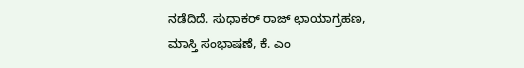ನಡೆದಿದೆ. ಸುಧಾಕರ್ ರಾಜ್ ಛಾಯಾಗ್ರಹಣ, ಮಾಸ್ತಿ ಸಂಭಾಷಣೆ, ಕೆ. ಎಂ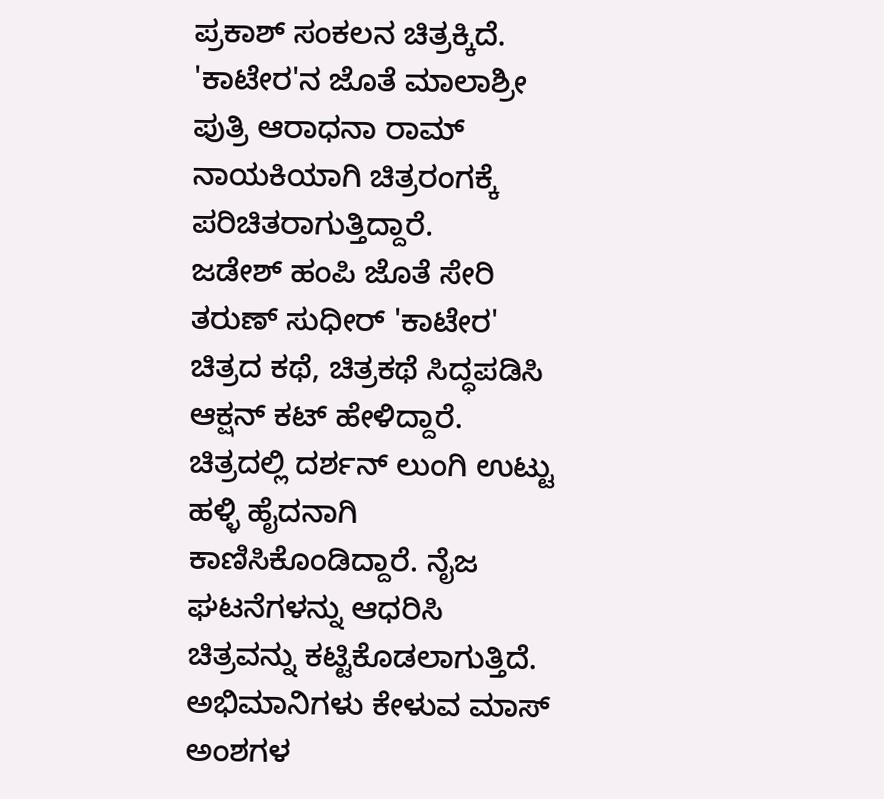ಪ್ರಕಾಶ್ ಸಂಕಲನ ಚಿತ್ರಕ್ಕಿದೆ. 'ಕಾಟೇರ'ನ ಜೊತೆ ಮಾಲಾಶ್ರೀ ಪುತ್ರಿ ಆರಾಧನಾ ರಾಮ್ ನಾಯಕಿಯಾಗಿ ಚಿತ್ರರಂಗಕ್ಕೆ ಪರಿಚಿತರಾಗುತ್ತಿದ್ದಾರೆ.
ಜಡೇಶ್ ಹಂಪಿ ಜೊತೆ ಸೇರಿ ತರುಣ್ ಸುಧೀರ್ 'ಕಾಟೇರ' ಚಿತ್ರದ ಕಥೆ, ಚಿತ್ರಕಥೆ ಸಿದ್ಧಪಡಿಸಿ ಆಕ್ಷನ್ ಕಟ್ ಹೇಳಿದ್ದಾರೆ. ಚಿತ್ರದಲ್ಲಿ ದರ್ಶನ್ ಲುಂಗಿ ಉಟ್ಟು ಹಳ್ಳಿ ಹೈದನಾಗಿ ಕಾಣಿಸಿಕೊಂಡಿದ್ದಾರೆ. ನೈಜ ಘಟನೆಗಳನ್ನು ಆಧರಿಸಿ ಚಿತ್ರವನ್ನು ಕಟ್ಟಿಕೊಡಲಾಗುತ್ತಿದೆ. ಅಭಿಮಾನಿಗಳು ಕೇಳುವ ಮಾಸ್ ಅಂಶಗಳ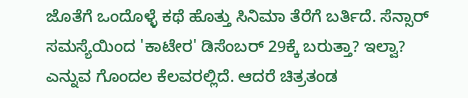ಜೊತೆಗೆ ಒಂದೊಳ್ಳೆ ಕಥೆ ಹೊತ್ತು ಸಿನಿಮಾ ತೆರೆಗೆ ಬರ್ತಿದೆ. ಸೆನ್ಸಾರ್ ಸಮಸ್ಯೆಯಿಂದ 'ಕಾಟೇರ' ಡಿಸೆಂಬರ್ 29ಕ್ಕೆ ಬರುತ್ತಾ? ಇಲ್ವಾ? ಎನ್ನುವ ಗೊಂದಲ ಕೆಲವರಲ್ಲಿದೆ. ಆದರೆ ಚಿತ್ರತಂಡ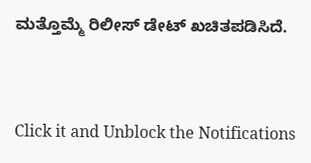ಮತ್ತೊಮ್ಮೆ ರಿಲೀಸ್ ಡೇಟ್ ಖಚಿತಪಡಿಸಿದೆ.


Click it and Unblock the Notifications